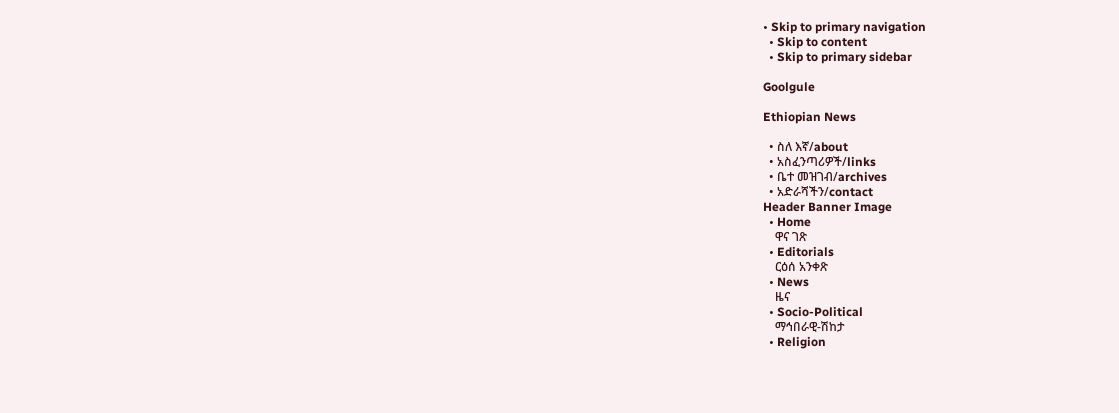• Skip to primary navigation
  • Skip to content
  • Skip to primary sidebar

Goolgule

Ethiopian News

  • ስለ እኛ/about
  • አስፈንጣሪዎች/links
  • ቤተ መዝገብ/archives
  • አድራሻችን/contact
Header Banner Image
  • Home
    ዋና ገጽ
  • Editorials
    ርዕሰ አንቀጽ
  • News
    ዜና
  • Socio-Political
    ማኅበራዊ-ሽከታ
  • Religion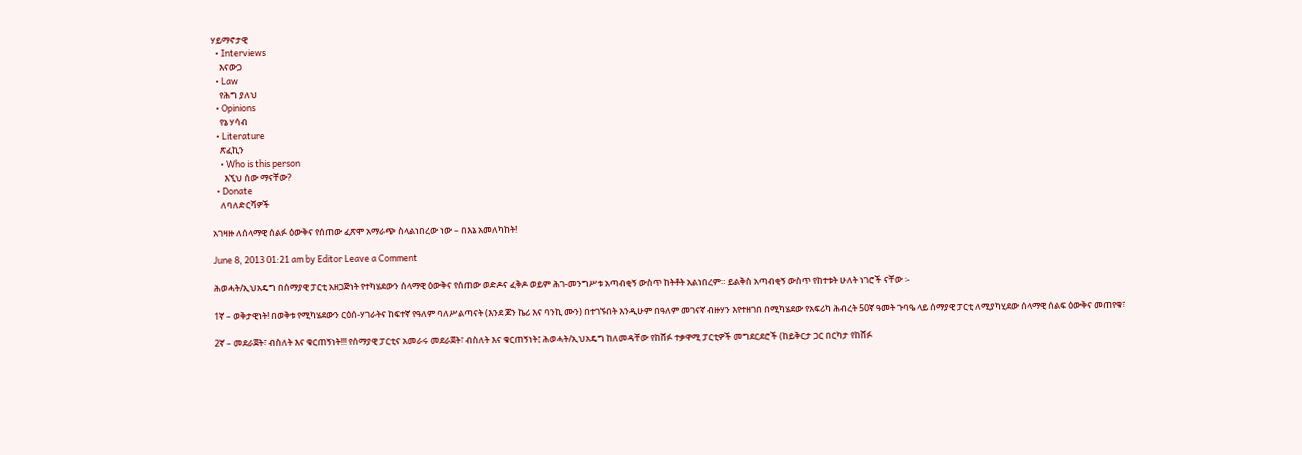ሃይማኖታዊ
  • Interviews
    እናውጋ
  • Law
    የሕግ ያለህ
  • Opinions
    የኔ ሃሳብ
  • Literature
    ጽፈኪን
    • Who is this person
      እኚህ ሰው ማናቸው?
  • Donate
    ለባለድርሻዎች

አገዛዙ ለሰላማዊ ሰልፉ ዕውቅና የሰጠው ፈጽሞ አማራጭ ስላልነበረው ነው – በእኔ አመለካከት!

June 8, 2013 01:21 am by Editor Leave a Comment

ሕወሓት/ኢህአዴግ በሰማያዊ ፓርቲ አዘጋጅነት የተካሄደውን ሰላማዊ ዕውቅና የሰጠው ወድዶና ፈቅዶ ወይም ሕገ-መንግሥቱ አጣብቂኝ ውስጥ ከትቶት አልነበረም። ይልቅስ አጣብቂኝ ውስጥ የከተቱት ሁለት ነገሮች ናቸው ፡-

1ኛ – ወቅታዊነት! በወቅቱ የሚካሄደውን ርዕሰ-ሃገራትና ከፍተኛ የዓለም ባለሥልጣናት (እንደ ጆን ኬሪ እና ባንኪ ሙን) በተገኙበት እንዲሁም በዓለም መገናኛ ብዙሃን እየተዘገበ በሚካሄደው የአፍሪካ ሕብረት 50ኛ ዓመት ጉባዔ ላይ ሰማያዊ ፓርቲ ለሚያካሂደው ሰላማዊ ሰልፍ ዕውቅና መጠየቁ፣

2ኛ – መደራጀት፣ ብስለት እና ቁርጠኝነት!!! የሰማያዊ ፓርቲና አመራሩ መደራጀት፣ ብስለት እና ቁርጠኝነት፤ ሕወሓት/ኢህአዴግ ከለመዳቸው የከሸፉ ተቃዋሚ ፓርቲዎች መግደርደሮች (ከይቅርታ ጋር በርካታ የከሸፉ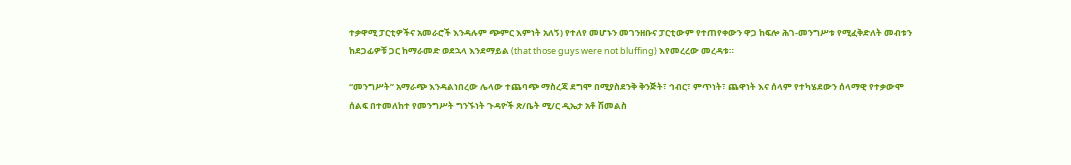ተቃዋሚ ፓርቲዎችና አመራሮች እንዳሉም ጭምር እምነት አለኝ) የተለየ መሆኑን መገንዘቡና ፓርቲውም የተጠየቀውን ዋጋ ከፍሎ ሕገ-መንግሥቱ የሚፈቅድለት መብቱን ከደጋፊዎቹ ጋር ከማራመድ ወደኋላ እንደማይል (that those guys were not bluffing) እየመረረው መረዳቱ።

“መንግሥት” አማራጭ እንዳልነበረው ሌላው ተጨባጭ ማስረጃ ደግሞ በሚያስደንቅ ቅንጅት፣ ኅብር፣ ምጥነት፣ ጨዋነት እና ሰላም የተካሄደውን ሰላማዊ የተቃውሞ ሰልፍ በተመለከተ የመንግሥት ግንኙነት ጉዳዮች ጽ/ቤት ሚ/ር ዲኤታ አቶ ሽመልስ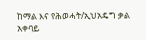ከማል እና የሕወሓት/ኢህአዴግ ቃል አቀባይ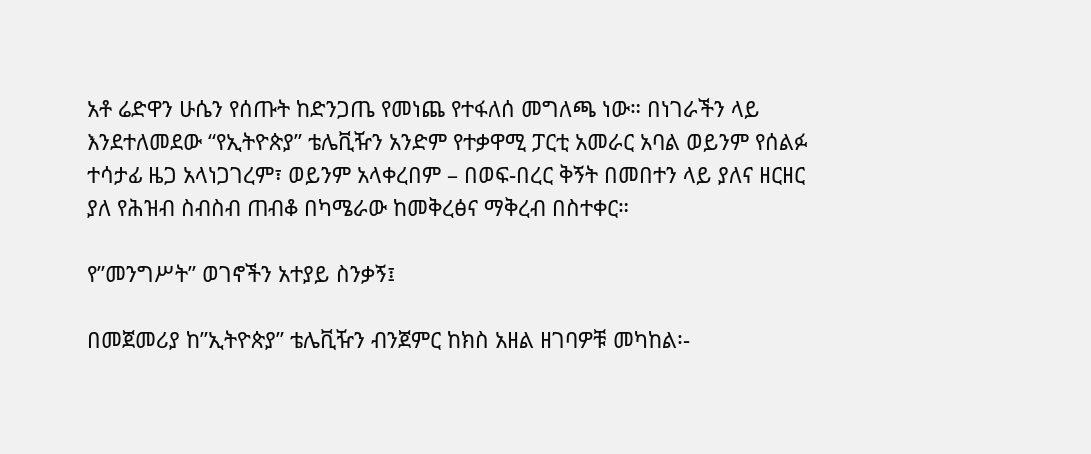አቶ ሬድዋን ሁሴን የሰጡት ከድንጋጤ የመነጨ የተፋለሰ መግለጫ ነው። በነገራችን ላይ እንደተለመደው “የኢትዮጵያ” ቴሌቪዥን አንድም የተቃዋሚ ፓርቲ አመራር አባል ወይንም የሰልፉ ተሳታፊ ዜጋ አላነጋገረም፣ ወይንም አላቀረበም – በወፍ-በረር ቅኝት በመበተን ላይ ያለና ዘርዘር ያለ የሕዝብ ስብስብ ጠብቆ በካሜራው ከመቅረፅና ማቅረብ በስተቀር።

የ”መንግሥት” ወገኖችን አተያይ ስንቃኝ፤

በመጀመሪያ ከ”ኢትዮጵያ” ቴሌቪዥን ብንጀምር ከክስ አዘል ዘገባዎቹ መካከል፡-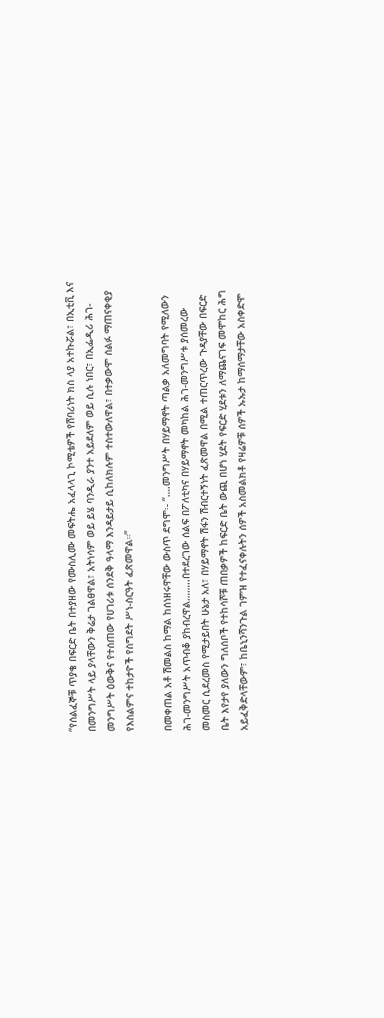“የሰልፈኞቹ ጥያቄ በፍርድ ቤት በተያዘው የሙስሊሙ መፍትሔ አፈላላጊ ኮሚቴዎች የሸባሪነት ክስ ላያ አተኩሯል፣ በኢቲቪ እና በመንግሥት ላይ ያላቸውን ቅሬታ ገልፀዋል፣ አትነሳም ወይ ይሄ ባንዲራ ያንተ አይደለም ወይ ሲሉ ነበር፣ በኢፌዲሪ ሕገ-መንግሥት ዕውቅና የተሰጠው የሀገሪቱ ሰንደቅ ዓላማ እንዳይታይ ሲከለክሉም ተስተውለዋል፣ በተቃውሞ ሰልፉ ማጠናቀቂያ የእስልምና ተከታዮች የስግደት ሥነ-ስርዓት ፈጽመዋል።”

በመቀጠል አቶ ሽመልስ ከማል ከሰነዘሩዋቸው ውስጥ ደግሞ፡- “….መንግሥት በሃይማኖት ጣልቃ አለመግባት የሚለውን ሕገ-መንግሥት አጥብቆ ያከብረዋል……..በተደረገው ሰልፍ በፖለቲካና በሃይማኖት መካከል ሕገ-መንግሥቱ ያሰመረው መስመር ሲደረመስ የሚታይበት ሁኔታ አለ፣ በሃይማኖት ሽፋን ሽብርተኝነት ፈጽመዋል በሚል ተጠርጥረው ጉዳያቸው በፍርድ ቤት እየታየ ያለውን ግለሰቦች የተከሳሾቹ ጠበቃዎች ከፍርድ ቤት ውጪ በሆነ ሂደት የፍርድ ሂደቱን ለማጨናገፍ መሞከር ሕግ አይፈቅድላቸውም፣ ከቤኒንሻንጉል ገምዝ የተፈናቀሉትን ሰዎች አስመልክቶ የዛሬዎቹ ሰዎች ኡኡታ ከማሰማታቸው አስቀድሞ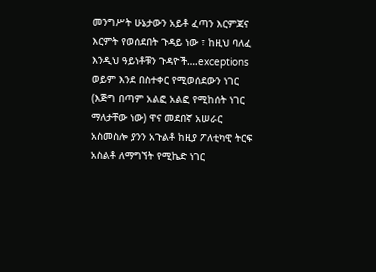መንግሥት ሁኔታውን አይቶ ፈጣን እርምጃና እርምት የወሰደበት ጉዳይ ነው ፣ ከዚህ ባለፈ እንዲህ ዓይነቶቹን ጉዳዮች….exceptions ወይም እንደ በስተቀር የሚወሰደውን ነገር (እጅግ በጣም አልፎ አልፎ የሚከሰት ነገር ማለታቸው ነው) ዋና መደበኛ አሠራር አስመስሎ ያንን አጉልቶ ከዚያ ፖለቲካዊ ትርፍ አስልቶ ለማግኘት የሚኬድ ነገር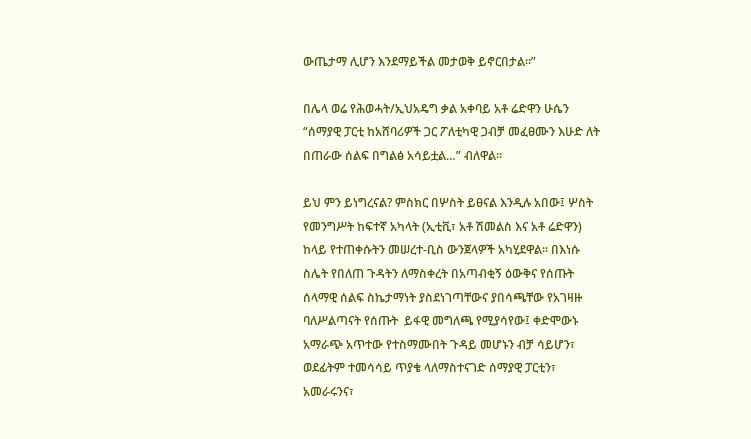ውጤታማ ሊሆን እንደማይችል መታወቅ ይኖርበታል።”

በሌላ ወሬ የሕወሓት/ኢህአዴግ ቃል አቀባይ አቶ ሬድዋን ሁሴን “ሰማያዊ ፓርቲ ከአሸባሪዎች ጋር ፖለቲካዊ ጋብቻ መፈፀሙን እሁድ ለት በጠራው ሰልፍ በግልፅ አሳይቷል…” ብለዋል፡፡

ይህ ምን ይነግረናል? ምስክር በሦስት ይፀናል እንዲሉ አበው፤ ሦስት የመንግሥት ከፍተኛ አካላት (ኢቲቪ፣ አቶ ሽመልስ እና አቶ ሬድዋን) ከላይ የተጠቀሱትን መሠረተ-ቢስ ውንጀላዎች አካሂደዋል። በእነሱ ስሌት የበለጠ ጉዳትን ለማስቀረት በአጣብቂኝ ዕውቅና የሰጡት ሰላማዊ ሰልፍ ስኬታማነት ያስደነገጣቸውና ያበሳጫቸው የአገዛዙ ባለሥልጣናት የሰጡት  ይፋዊ መግለጫ የሚያሳየው፤ ቀድሞውኑ አማራጭ አጥተው የተስማሙበት ጉዳይ መሆኑን ብቻ ሳይሆን፣ ወደፊትም ተመሳሳይ ጥያቄ ላለማስተናገድ ሰማያዊ ፓርቲን፣ አመራሩንና፣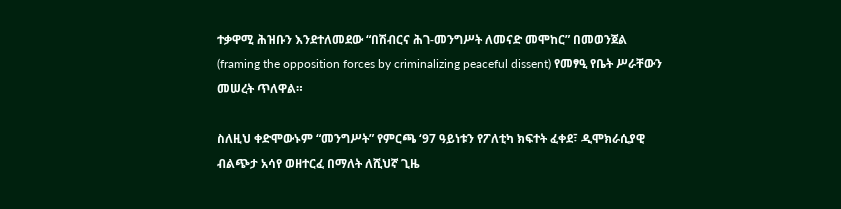ተቃዋሚ ሕዝቡን እንደተለመደው “በሽብርና ሕገ-መንግሥት ለመናድ መሞከር” በመወንጀል (framing the opposition forces by criminalizing peaceful dissent) የመፃዒ የቤት ሥራቸውን መሠረት ጥለዋል።

ስለዚህ ቀድሞውኑም “መንግሥት” የምርጫ ‘97 ዓይነቱን የፖለቲካ ክፍተት ፈቀደ፣ ዲሞክራሲያዊ ብልጭታ አሳየ ወዘተርፈ በማለት ለሺህኛ ጊዜ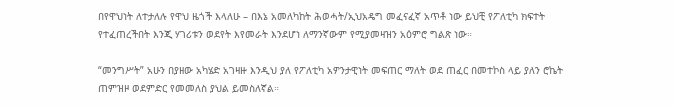በየዋህነት ለተታለሉ የዋህ ዜጎች እላለሁ – በእኔ አመለካከት ሕወሓት/ኢህአዴግ መፈናፈኛ አጥቶ ነው ይህቺ የፖለቲካ ክፍተት የተፈጠረችበት እንጂ ሃገሪቱን ወደየት እየመራት እንደሆነ ለማንኛውም የሚያመዛዝን አዕምሮ ግልጽ ነው።

“መንግሥት” አሁን በያዘው አካሄድ አገዛዙ እንዲህ ያለ የፖለቲካ አዎንታዊነት መፍጠር ማለት ወደ ጠፈር በመተኮስ ላይ ያለን ሮኬት ጠምዝዞ ወደምድር የመመለስ ያህል ይመስለኛል።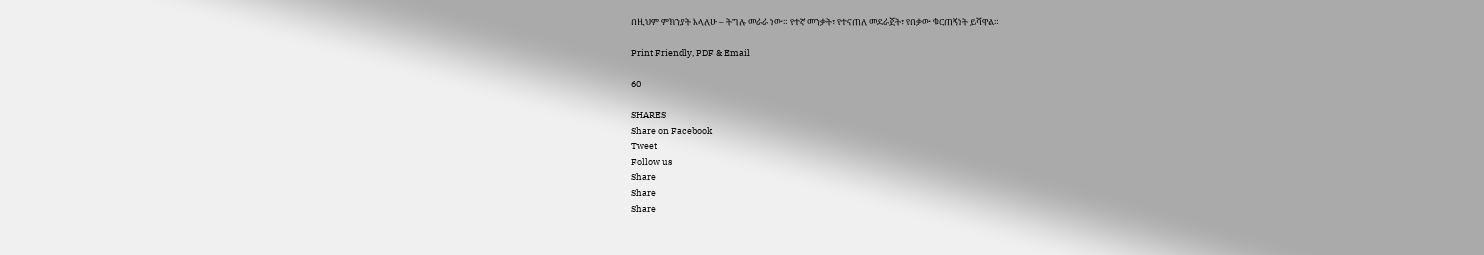በዚህም ምክንያት እላለሁ – ትግሉ መራራ ነው። የተኛ መንቃት፣ የተናጠለ መደራጀት፣ የበቃው ቁርጠኝነት ይሻዋል።

Print Friendly, PDF & Email

60

SHARES
Share on Facebook
Tweet
Follow us
Share
Share
Share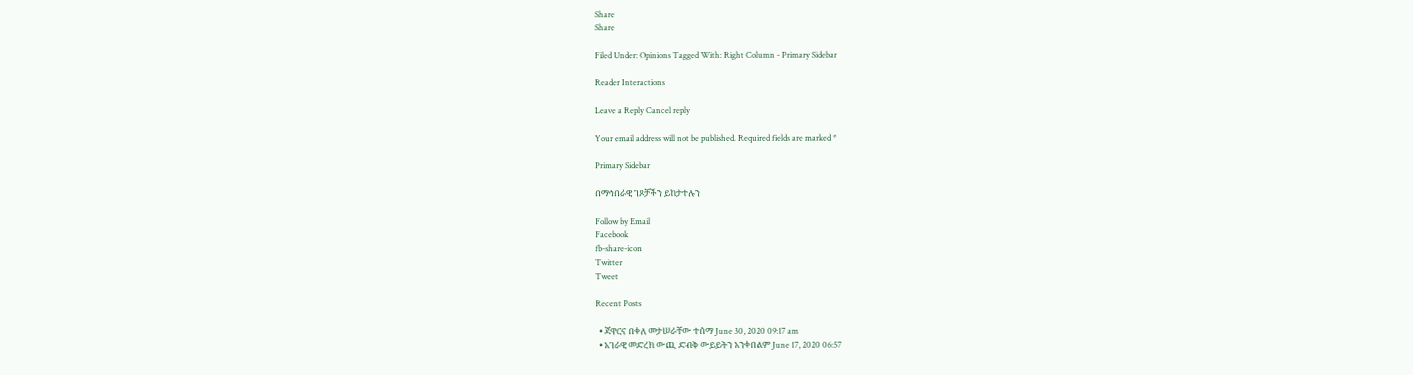Share
Share

Filed Under: Opinions Tagged With: Right Column - Primary Sidebar

Reader Interactions

Leave a Reply Cancel reply

Your email address will not be published. Required fields are marked *

Primary Sidebar

በማኅበራዊ ገጾቻችን ይከታተሉን

Follow by Email
Facebook
fb-share-icon
Twitter
Tweet

Recent Posts

  • ጃዋርና በቀለ መታሠራቸው ተሰማ June 30, 2020 09:17 am
  • አገራዊ መድረክ ውጪ ድብቅ ውይይትን አንቀበልም June 17, 2020 06:57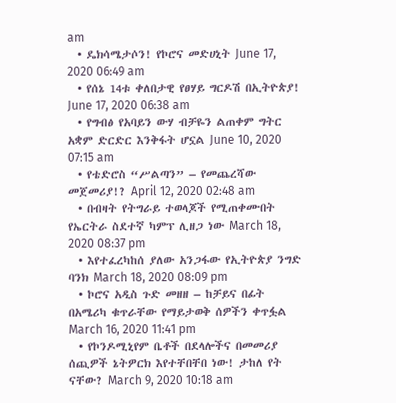am
  • ዴክሳሜታሶን! የኮሮና መድሀኒት June 17, 2020 06:49 am
  • የሰኔ 14ቱ ቀለበታዊ የፀሃይ ግርዶሽ በኢትዮጵያ! June 17, 2020 06:38 am
  • የግብፅ የአባይን ውሃ ብቻዬን ልጠቀም ግትር አቋም ድርድር እንቅፋት ሆኗል June 10, 2020 07:15 am
  • የቴድሮስ “ሥልጣን” – የመጨረሻው መጀመሪያ!? April 12, 2020 02:48 am
  • በብዛት የትግራይ ተወላጆች የሚጠቀሙበት የኤርትራ ስደተኛ ካምፕ ሊዘጋ ነው March 18, 2020 08:37 pm
  • እየተፈረካከሰ ያለው አንጋፋው የኢትዮጵያ ንግድ ባንክ March 18, 2020 08:09 pm
  • ኮሮና አዲስ ጉድ መዘዘ – ከቻይና በፊት በአሜሪካ ቁጥራቸው የማይታወቅ ሰዎችን ቀጥፏል March 16, 2020 11:41 pm
  • የኮንዶሚኒየም ቤቶች በደላሎችና በመመሪያ ሰጪዎች ኔትዎርክ እየተቸበቸበ ነው! ታከለ የት ናቸው? March 9, 2020 10:18 am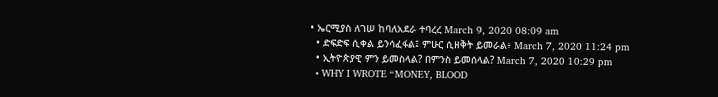• ኤርሚያስ ለገሠ ከባለአደራ ተባረረ March 9, 2020 08:09 am
  • ድፍድፍ ሲቀል ይንሳፈፋል፤ ምሁር ሲዘቅት ይመራል፥ March 7, 2020 11:24 pm
  • ኢትዮጵያዊ ምን ይመስላል? በምንስ ይመሰላል? March 7, 2020 10:29 pm
  • WHY I WROTE “MONEY, BLOOD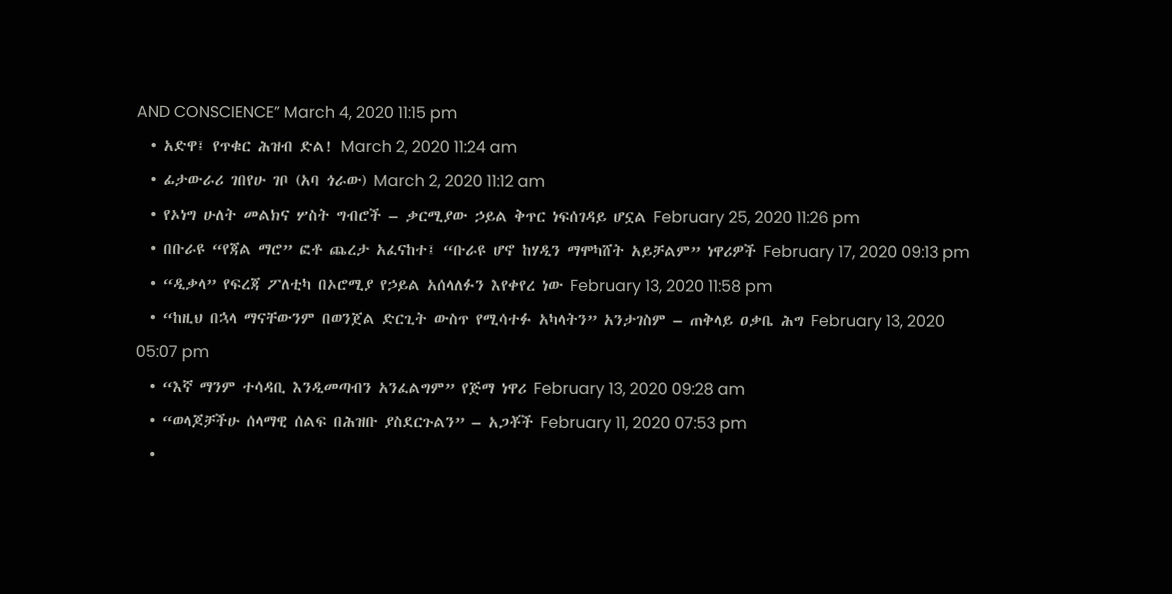AND CONSCIENCE” March 4, 2020 11:15 pm
  • አድዋ፤ የጥቁር ሕዝብ ድል! March 2, 2020 11:24 am
  • ፊታውራሪ ገበየሁ ገቦ (አባ ጎራው) March 2, 2020 11:12 am
  • የኦነግ ሁለት መልክና ሦስት ግብሮች – ቃርሚያው ኃይል ቅጥር ነፍሰገዳይ ሆኗል February 25, 2020 11:26 pm
  • በቡራዩ “የጃል ማሮ” ፎቶ ጨረታ አፈናከተ፤ “ቡራዩ ሆኖ ከሃዲን ማሞካሸት አይቻልም” ነዋሪዎች February 17, 2020 09:13 pm
  • “ዲቃላ” የፍረጃ ፖለቲካ በኦሮሚያ የኃይል አሰላለፉን እየቀየረ ነው February 13, 2020 11:58 pm
  • “ከዚህ በኋላ ማናቸውንም በወንጀል ድርጊት ውስጥ የሚሳተፉ አካላትን” አንታገስም – ጠቅላይ ዐቃቤ ሕግ February 13, 2020 05:07 pm
  • “እኛ ማንም ተሳዳቢ እንዲመጣብን አንፈልግም” የጅማ ነዋሪ February 13, 2020 09:28 am
  • “ወላጆቻችሁ ሰላማዊ ሰልፍ በሕዝቡ ያስደርጉልን” – አጋቾች February 11, 2020 07:53 pm
  •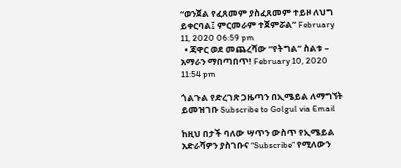“ወንጀል የፈጸመም ያስፈጸመም ተይዞ ለህግ ይቀርባል፤ ምርመራም ተጀምሯል” February 11, 2020 06:59 pm
  • ጃዋር ወደ መጨረሻው “የትግል” ስልቱ – አማራን ማበጣበጥ! February 10, 2020 11:54 pm

ጎልጉል የድረገጽ ጋዜጣን በኢሜይል ለማግኘት ይመዝገቡ Subscribe to Golgul via Email

ከዚህ በታች ባለው ሣጥን ውስጥ የኢሜይል አድራሻዎን ያስገቡና “Subscribe” የሚለውን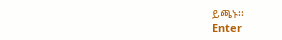ይጫኑ፡፡
Enter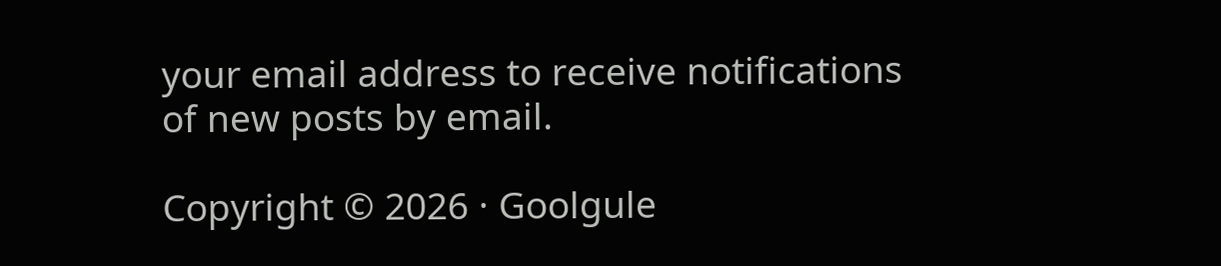your email address to receive notifications of new posts by email.

Copyright © 2026 · Goolgule